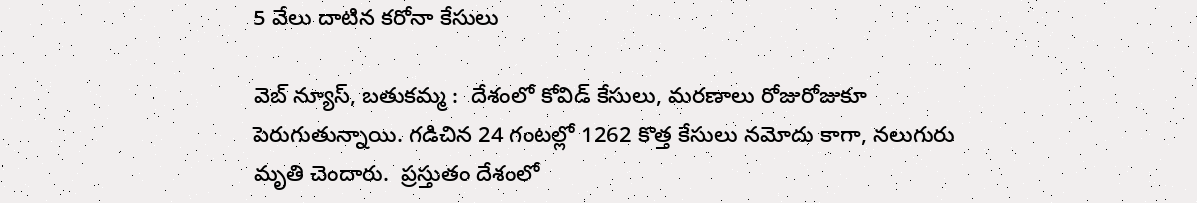5 వేలు దాటిన కరోనా కేసులు

వెబ్ న్యూస్, బతుకమ్మ :  దేశంలో కోవిడ్ కేసులు, మరణాలు రోజురోజుకూ పెరుగుతున్నాయి. గడిచిన 24 గంటల్లో 1262 కొత్త కేసులు నమోదు కాగా, నలుగురు మృతి చెందారు.  ప్రస్తుతం దేశంలో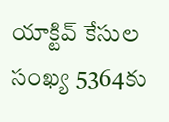యాక్టివ్ కేసుల సంఖ్య 5364కు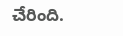చేరింది.